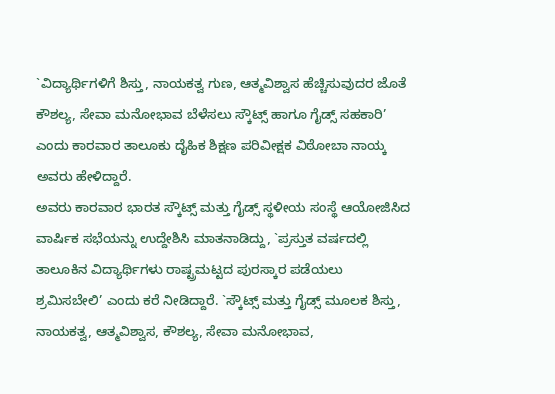`ವಿದ್ಯಾರ್ಥಿಗಳಿಗೆ ಶಿಸ್ತು, ನಾಯಕತ್ವ ಗುಣ, ಆತ್ಮವಿಶ್ವಾಸ ಹೆಚ್ಚಿಸುವುದರ ಜೊತೆ ಕೌಶಲ್ಯ, ಸೇವಾ ಮನೋಭಾವ ಬೆಳೆಸಲು ಸ್ಕೌಟ್ಸ್ ಹಾಗೂ ಗೈಡ್ಸ್ ಸಹಕಾರಿ’ ಎಂದು ಕಾರವಾರ ತಾಲೂಕು ದೈಹಿಕ ಶಿಕ್ಷಣ ಪರಿವೀಕ್ಷಕ ವಿಠೋಬಾ ನಾಯ್ಕ ಅವರು ಹೇಳಿದ್ದಾರೆ.
ಅವರು ಕಾರವಾರ ಭಾರತ ಸ್ಕೌಟ್ಸ್ ಮತ್ತು ಗೈಡ್ಸ್ ಸ್ಥಳೀಯ ಸಂಸ್ಥೆ ಆಯೋಜಿಸಿದ ವಾರ್ಷಿಕ ಸಭೆಯನ್ನು ಉದ್ದೇಶಿಸಿ ಮಾತನಾಡಿದ್ದು, `ಪ್ರಸ್ತುತ ವರ್ಷದಲ್ಲಿ ತಾಲೂಕಿನ ವಿದ್ಯಾರ್ಥಿಗಳು ರಾಷ್ಟ್ರಮಟ್ಟದ ಪುರಸ್ಕಾರ ಪಡೆಯಲು ಶ್ರಮಿಸಬೇಲಿ’ ಎಂದು ಕರೆ ನೀಡಿದ್ದಾರೆ. `ಸ್ಕೌಟ್ಸ್ ಮತ್ತು ಗೈಡ್ಸ್ ಮೂಲಕ ಶಿಸ್ತು, ನಾಯಕತ್ವ, ಆತ್ಮವಿಶ್ವಾಸ, ಕೌಶಲ್ಯ, ಸೇವಾ ಮನೋಭಾವ,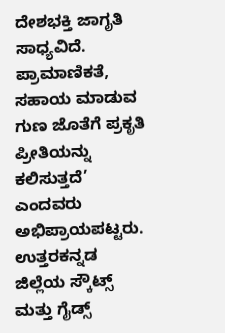ದೇಶಭಕ್ತಿ ಜಾಗೃತಿ ಸಾಧ್ಯವಿದೆ. ಪ್ರಾಮಾಣಿಕತೆ, ಸಹಾಯ ಮಾಡುವ ಗುಣ ಜೊತೆಗೆ ಪ್ರಕೃತಿ ಪ್ರೀತಿಯನ್ನು ಕಲಿಸುತ್ತದೆ’ ಎಂದವರು ಅಭಿಪ್ರಾಯಪಟ್ಟರು.
ಉತ್ತರಕನ್ನಡ ಜಿಲ್ಲೆಯ ಸ್ಕೌಟ್ಸ್ ಮತ್ತು ಗೈಡ್ಸ್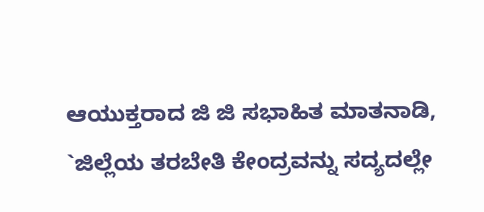ಆಯುಕ್ತರಾದ ಜಿ ಜಿ ಸಭಾಹಿತ ಮಾತನಾಡಿ, `ಜಿಲ್ಲೆಯ ತರಬೇತಿ ಕೇಂದ್ರವನ್ನು ಸದ್ಯದಲ್ಲೇ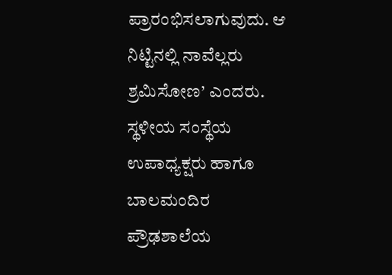ಪ್ರಾರಂಭಿಸಲಾಗುವುದು. ಆ ನಿಟ್ಟಿನಲ್ಲಿ ನಾವೆಲ್ಲರು ಶ್ರಮಿಸೋಣ’ ಎಂದರು. ಸ್ಥಳೀಯ ಸಂಸ್ಥೆಯ ಉಪಾಧ್ಯಕ್ಷರು ಹಾಗೂ ಬಾಲಮಂದಿರ ಪ್ರೌಢಶಾಲೆಯ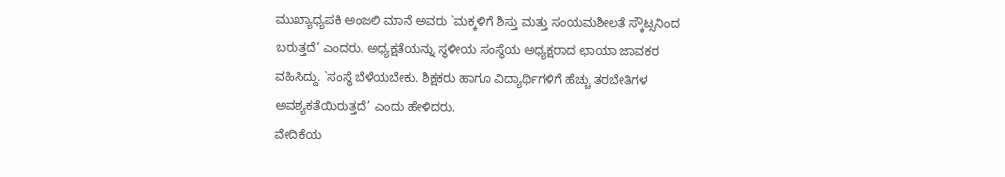ಮುಖ್ಯಾಧ್ಯಪಕಿ ಅಂಜಲಿ ಮಾನೆ ಅವರು `ಮಕ್ಕಳಿಗೆ ಶಿಸ್ತು ಮತ್ತು ಸಂಯಮಶೀಲತೆ ಸ್ಕೌಟ್ಸನಿಂದ ಬರುತ್ತದೆ’ ಎಂದರು. ಅಧ್ಯಕ್ಷತೆಯನ್ನು ಸ್ಥಳೀಯ ಸಂಸ್ಥೆಯ ಅಧ್ಯಕ್ಷರಾದ ಛಾಯಾ ಜಾವಕರ ವಹಿಸಿದ್ದು. `ಸಂಸ್ಥೆ ಬೆಳೆಯಬೇಕು. ಶಿಕ್ಷಕರು ಹಾಗೂ ವಿದ್ಯಾರ್ಥಿಗಳಿಗೆ ಹೆಚ್ಚು ತರಬೇತಿಗಳ ಅವಶ್ಯಕತೆಯಿರುತ್ತದೆ’ ಎಂದು ಹೇಳಿದರು.
ವೇದಿಕೆಯ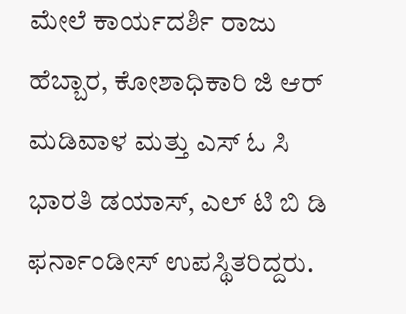ಮೇಲೆ ಕಾರ್ಯದರ್ಶಿ ರಾಜು ಹೆಬ್ಬಾರ, ಕೋಶಾಧಿಕಾರಿ ಜಿ ಆರ್ ಮಡಿವಾಳ ಮತ್ತು ಎಸ್ ಓ ಸಿ ಭಾರತಿ ಡಯಾಸ್, ಎಲ್ ಟಿ ಬಿ ಡಿ ಫರ್ನಾಂಡೀಸ್ ಉಪಸ್ಥಿತರಿದ್ದರು.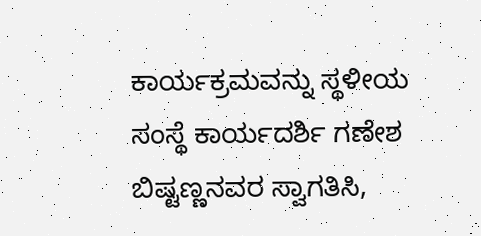ಕಾರ್ಯಕ್ರಮವನ್ನು ಸ್ಥಳೀಯ ಸಂಸ್ಥೆ ಕಾರ್ಯದರ್ಶಿ ಗಣೇಶ ಬಿಷ್ಟಣ್ಣನವರ ಸ್ವಾಗತಿಸಿ,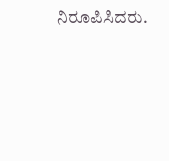ನಿರೂಪಿಸಿದರು.